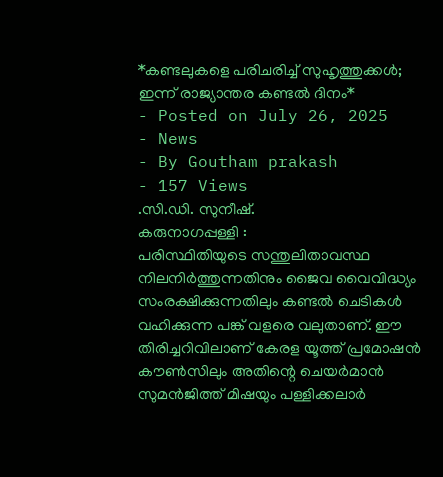*കണ്ടലുകളെ പരിചരിച്ച് സുഹൃത്തുക്കൾ; ഇന്ന് രാജ്യാന്തര കണ്ടൽ ദിനം*
- Posted on July 26, 2025
- News
- By Goutham prakash
- 157 Views
.സി.ഡി. സുനീഷ്.
കരുനാഗപ്പള്ളി :
പരിസ്ഥിതിയുടെ സന്തുലിതാവസ്ഥ നിലനിർത്തുന്നതിനും ജൈവ വൈവിദ്ധ്യം സംരക്ഷിക്കുന്നതിലും കണ്ടൽ ചെടികൾ വഹിക്കുന്ന പങ്ക് വളരെ വലുതാണ്. ഈ തിരിച്ചറിവിലാണ് കേരള യൂത്ത് പ്രമോഷൻ കൗൺസിലും അതിന്റെ ചെയർമാൻ സുമൻജിത്ത് മിഷയും പള്ളിക്കലാർ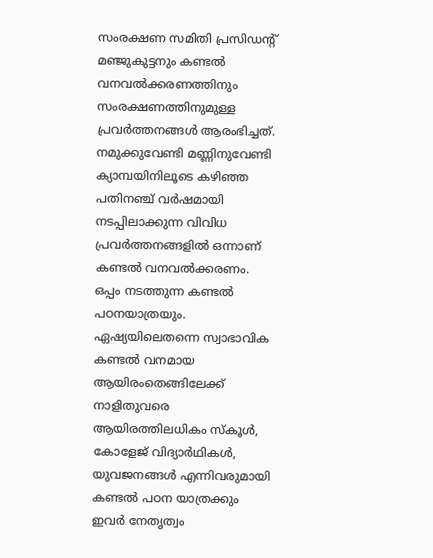സംരക്ഷണ സമിതി പ്രസിഡന്റ് മഞ്ജുകുട്ടനും കണ്ടൽ വനവൽക്കരണത്തിനും സംരക്ഷണത്തിനുമുള്ള പ്രവർത്തനങ്ങൾ ആരംഭിച്ചത്. നമുക്കുവേണ്ടി മണ്ണിനുവേണ്ടി ക്യാമ്പയിനിലൂടെ കഴിഞ്ഞ പതിനഞ്ച് വർഷമായി നടപ്പിലാക്കുന്ന വിവിധ പ്രവർത്തനങ്ങളിൽ ഒന്നാണ് കണ്ടൽ വനവൽക്കരണം. ഒപ്പം നടത്തുന്ന കണ്ടൽ പഠനയാത്രയും. ഏഷ്യയിലെതന്നെ സ്വാഭാവിക കണ്ടൽ വനമായ ആയിരംതെങ്ങിലേക്ക് നാളിതുവരെ ആയിരത്തിലധികം സ്കൂൾ, കോളേജ് വിദ്യാർഥികൾ, യുവജനങ്ങൾ എന്നിവരുമായി കണ്ടൽ പഠന യാത്രക്കും ഇവർ നേതൃത്വം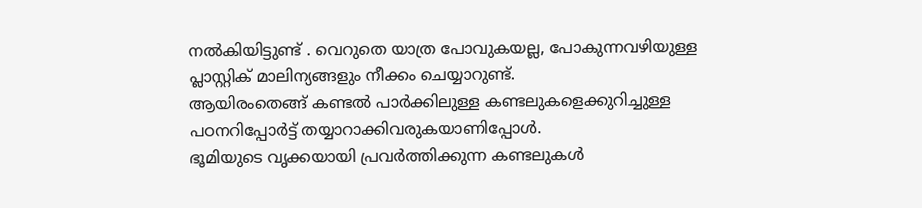നൽകിയിട്ടുണ്ട് . വെറുതെ യാത്ര പോവുകയല്ല, പോകുന്നവഴിയുള്ള പ്ലാസ്റ്റിക് മാലിന്യങ്ങളും നീക്കം ചെയ്യാറുണ്ട്.
ആയിരംതെങ്ങ് കണ്ടൽ പാർക്കിലുള്ള കണ്ടലുകളെക്കുറിച്ചുള്ള പഠനറിപ്പോർട്ട് തയ്യാറാക്കിവരുകയാണിപ്പോൾ.
ഭൂമിയുടെ വൃക്കയായി പ്രവർത്തിക്കുന്ന കണ്ടലുകൾ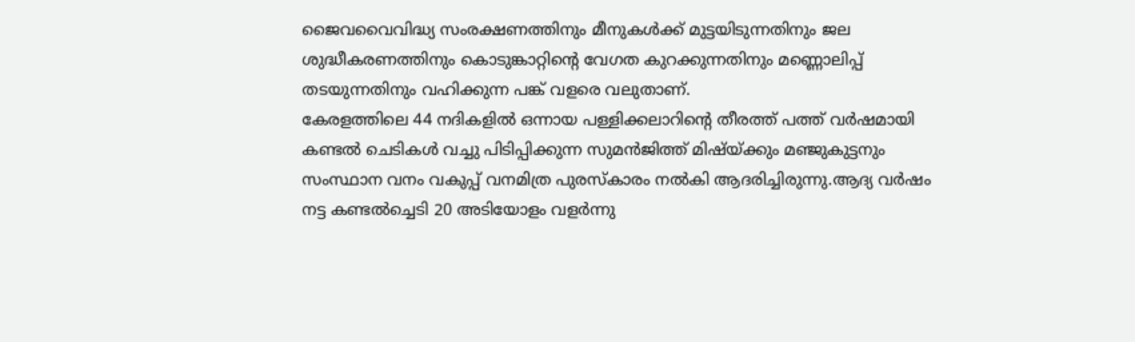ജൈവവൈവിദ്ധ്യ സംരക്ഷണത്തിനും മീനുകൾക്ക് മുട്ടയിടുന്നതിനും ജല ശുദ്ധീകരണത്തിനും കൊടുങ്കാറ്റിന്റെ വേഗത കുറക്കുന്നതിനും മണ്ണൊലിപ്പ് തടയുന്നതിനും വഹിക്കുന്ന പങ്ക് വളരെ വലുതാണ്.
കേരളത്തിലെ 44 നദികളിൽ ഒന്നായ പള്ളിക്കലാറിന്റെ തീരത്ത് പത്ത് വർഷമായി കണ്ടൽ ചെടികൾ വച്ചു പിടിപ്പിക്കുന്ന സുമൻജിത്ത് മിഷ്യ്ക്കും മഞ്ജുകുട്ടനും സംസ്ഥാന വനം വകുപ്പ് വനമിത്ര പുരസ്കാരം നൽകി ആദരിച്ചിരുന്നു.ആദ്യ വർഷം നട്ട കണ്ടൽച്ചെടി 20 അടിയോളം വളർന്നു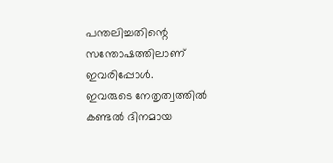പന്തലിച്ചതിന്റെ സന്തോഷത്തിലാണ് ഇവരിപ്പോൾ.
ഇവരുടെ നേതൃത്വത്തിൽ കണ്ടൽ ദിനമായ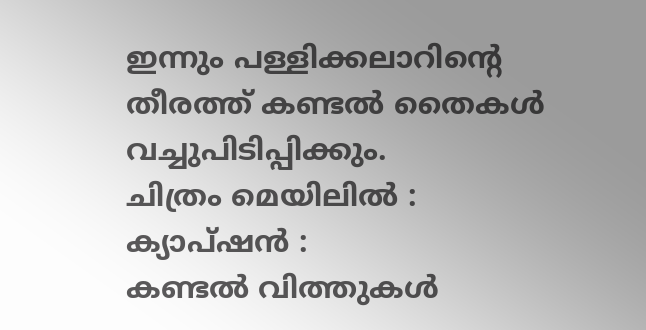ഇന്നും പള്ളിക്കലാറിന്റെ തീരത്ത് കണ്ടൽ തൈകൾ വച്ചുപിടിപ്പിക്കും.
ചിത്രം മെയിലിൽ :
ക്യാപ്ഷൻ :
കണ്ടൽ വിത്തുകൾ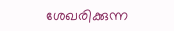ശേഖരിക്കുന്ന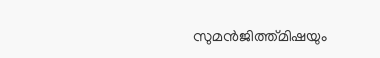സുമൻജിത്ത്മിഷയും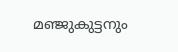മഞ്ജുകുട്ടനും